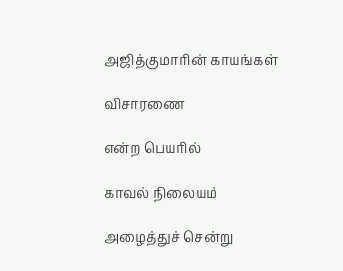அஜித்குமாரின் காயங்கள்

விசாரணை

என்ற பெயரில்

காவல் நிலையம்

அழைத்துச் சென்று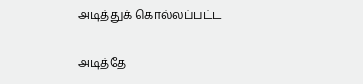அடித்துக் கொல்லப்பட்ட

அடித்தே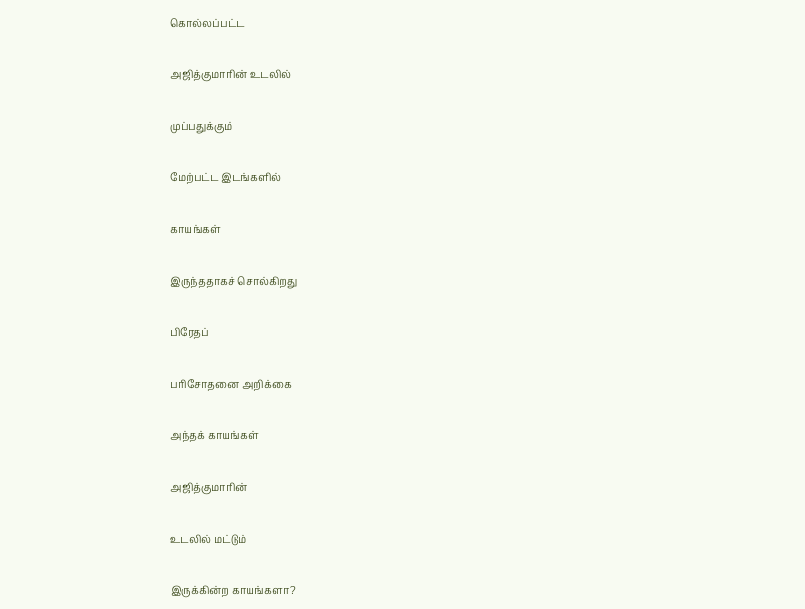கொல்லப்பட்ட

அஜித்குமாரின் உடலில்

முப்பதுக்கும்

மேற்பட்ட இடங்களில்

காயங்கள்

இருந்ததாகச் சொல்கிறது

பிரேதப்

பரிசோதனை அறிக்கை

அந்தக் காயங்கள்

அஜித்குமாரின்

உடலில் மட்டும்

இருக்கின்ற காயங்களா?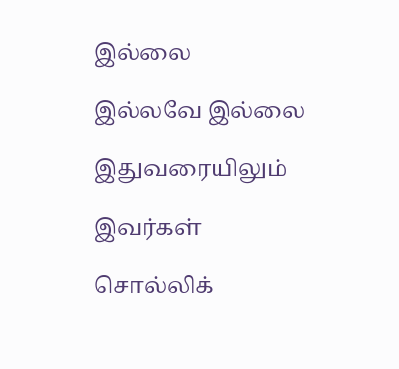இல்லை

இல்லவே இல்லை

இதுவரையிலும்

இவர்கள்

சொல்லிக்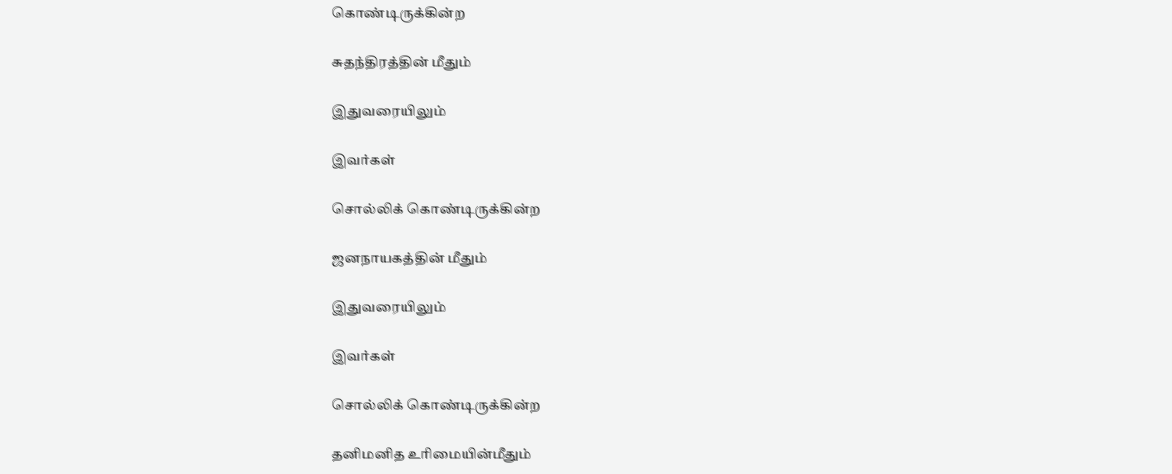கொண்டிருக்கின்ற

சுதந்திரத்தின் மீதும்

இதுவரையிலும்

இவர்கள்

சொல்லிக் கொண்டிருக்கின்ற

ஜனநாயகத்தின் மீதும்

இதுவரையிலும்

இவர்கள்

சொல்லிக் கொண்டிருக்கின்ற

தனிமனித உரிமையின்மீதும்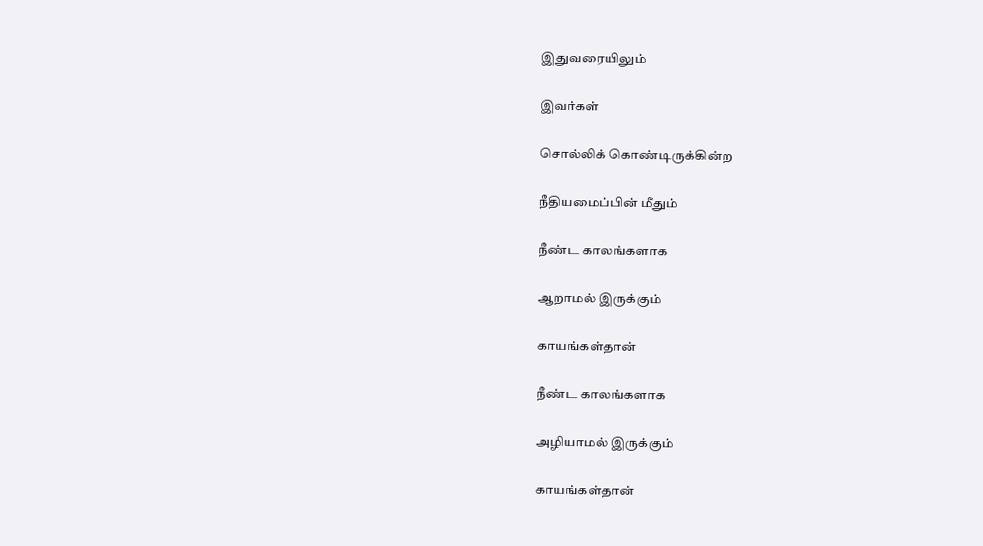இதுவரையிலும்

இவர்கள்

சொல்லிக் கொண்டிருக்கின்ற

நீதியமைப்பின் மீதும்

நீண்ட காலங்களாக

ஆறாமல் இருக்கும்

காயங்கள்தான்

நீண்ட காலங்களாக

அழியாமல் இருக்கும்

காயங்கள்தான்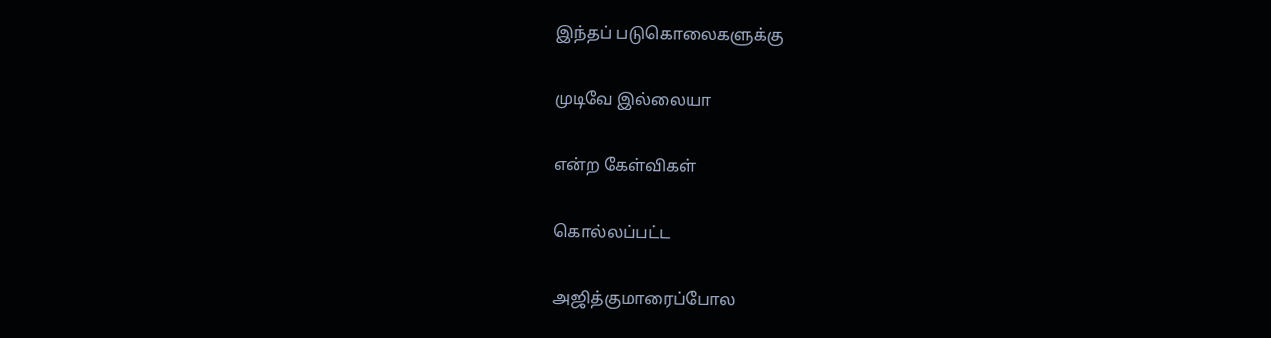இந்தப் படுகொலைகளுக்கு

முடிவே இல்லையா

என்ற கேள்விகள்

கொல்லப்பட்ட

அஜித்குமாரைப்போல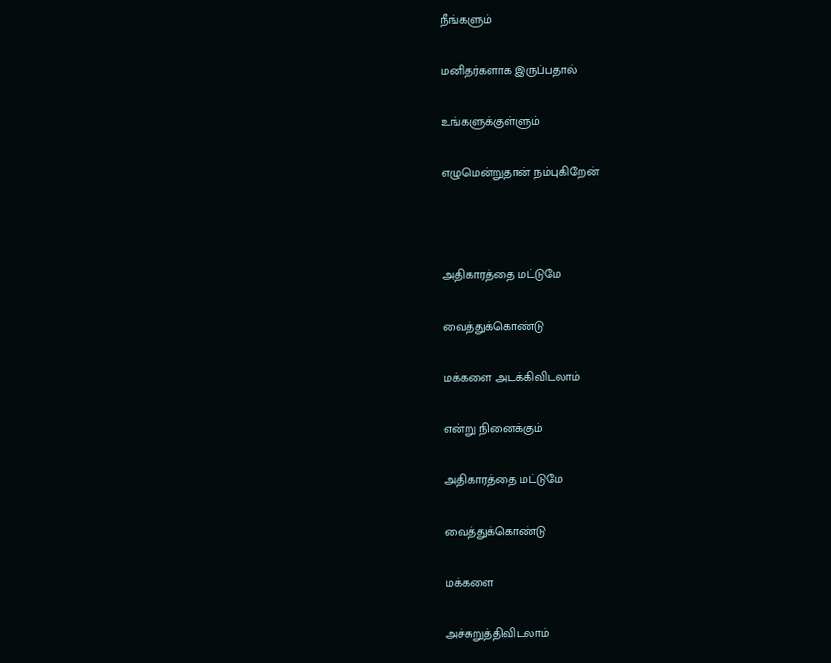நீங்களும்

மனிதர்களாக இருப்பதால்

உங்களுக்குள்ளும்

எழுமென்றுதான் நம்புகிறேன்



அதிகாரத்தை மட்டுமே

வைத்துக்கொண்டு

மக்களை அடக்கிவிடலாம்

என்று நினைக்கும்

அதிகாரத்தை மட்டுமே

வைத்துக்கொண்டு

மக்களை

அச்சுறுத்திவிடலாம்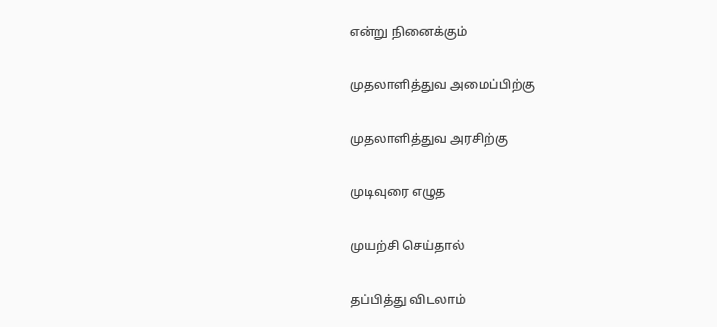என்று நினைக்கும்

முதலாளித்துவ அமைப்பிற்கு

முதலாளித்துவ அரசிற்கு

முடிவுரை எழுத

முயற்சி செய்தால்

தப்பித்து விடலாம்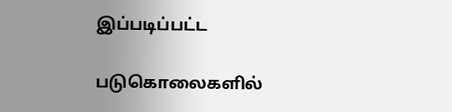இப்படிப்பட்ட

படுகொலைகளில்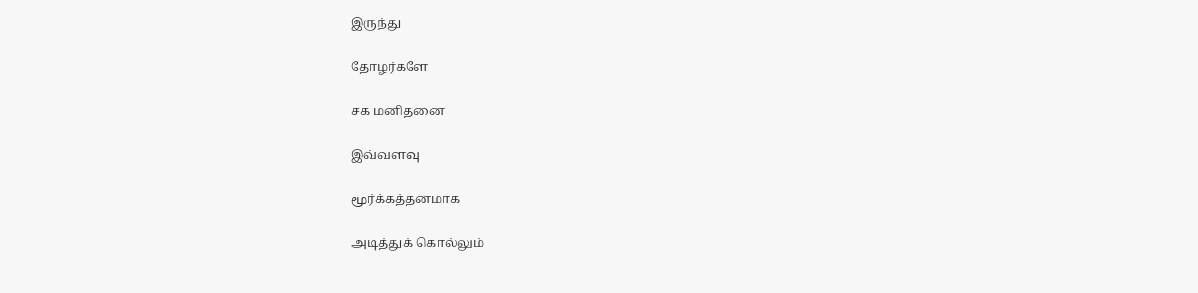இருந்து

தோழர்களே

சக மனிதனை

இவ்வளவு

மூர்க்கத்தனமாக

அடித்துக் கொல்லும்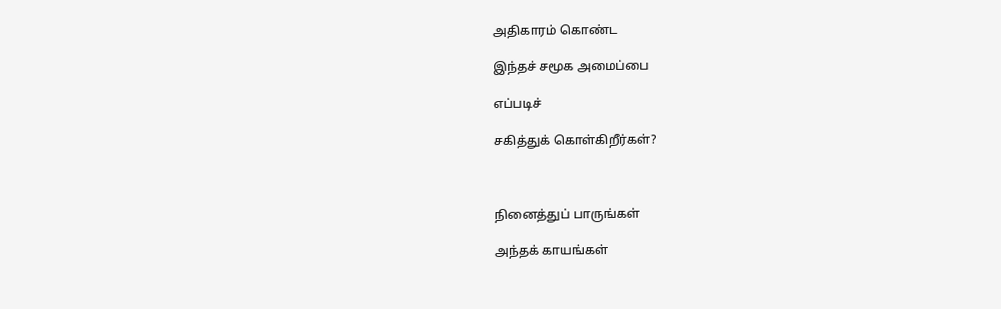அதிகாரம் கொண்ட

இந்தச் சமூக அமைப்பை

எப்படிச்

சகித்துக் கொள்கிறீர்கள்?



நினைத்துப் பாருங்கள்

அந்தக் காயங்கள்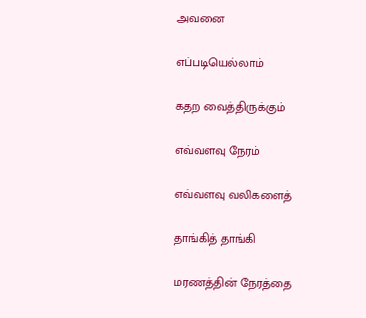அவனை

எப்படியெல்லாம்

கதற வைத்திருக்கும்

எவ்வளவு நேரம்

எவ்வளவு வலிகளைத்

தாங்கித் தாங்கி

மரணத்தின் நேரத்தை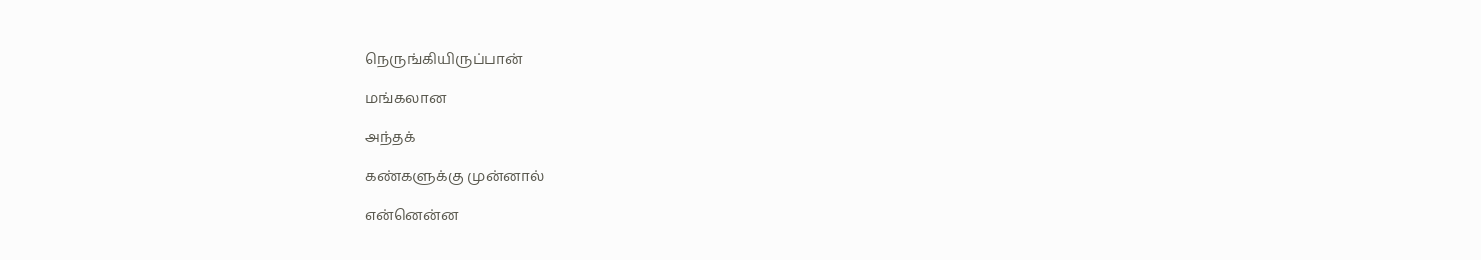நெருங்கியிருப்பான்

மங்கலான

அந்தக்

கண்களுக்கு முன்னால்

என்னென்ன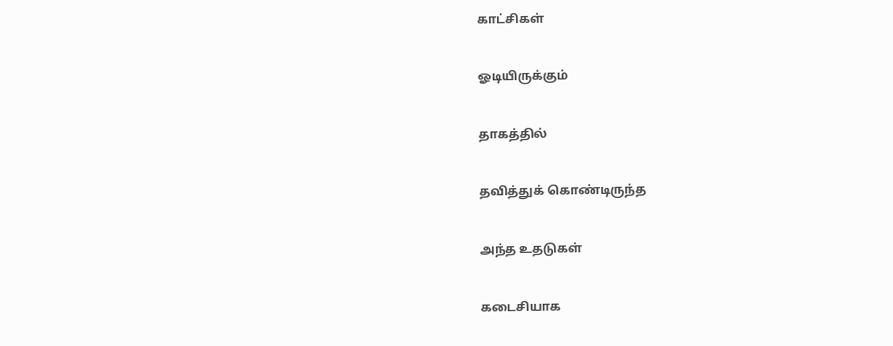காட்சிகள்

ஓடியிருக்கும்

தாகத்தில்

தவித்துக் கொண்டிருந்த

அந்த உதடுகள்

கடைசியாக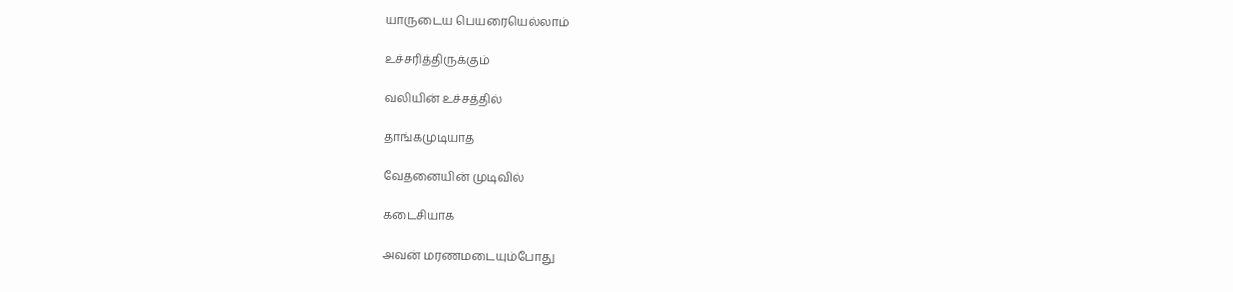யாருடைய பெயரையெல்லாம்

உச்சரித்திருக்கும்

வலியின் உச்சத்தில்

தாங்கமுடியாத

வேதனையின் முடிவில்

கடைசியாக

அவன் மரணமடையும்போது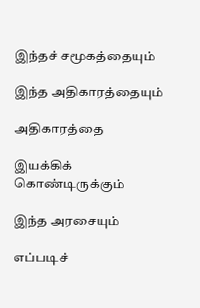இந்தச் சமூகத்தையும்

இந்த அதிகாரத்தையும்

அதிகாரத்தை

இயக்கிக் கொண்டிருக்கும்

இந்த அரசையும்

எப்படிச்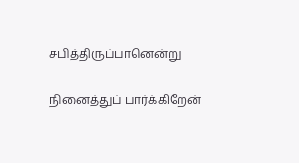சபித்திருப்பானென்று

நினைத்துப் பார்க்கிறேன்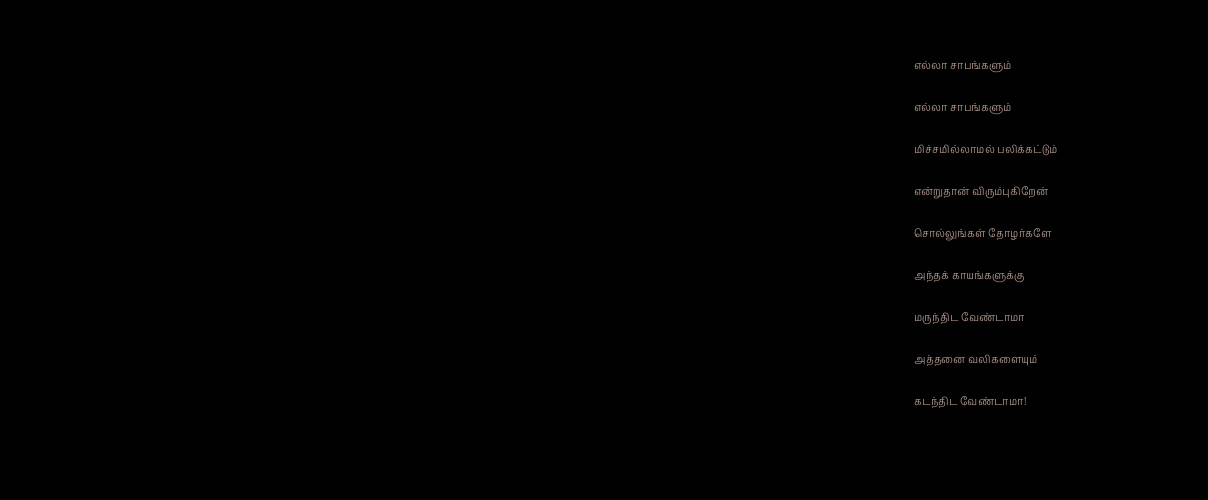எல்லா சாபங்களும்

எல்லா சாபங்களும்

மிச்சமில்லாமல் பலிக்கட்டும்

என்றுதான் விரும்புகிறேன்

சொல்லுங்கள் தோழர்களே

அந்தக் காயங்களுக்கு

மருந்திட வேண்டாமா

அத்தனை வலிகளையும்

கடந்திட வேண்டாமா!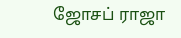ஜோசப் ராஜா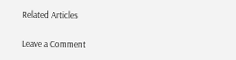Related Articles

Leave a Comment